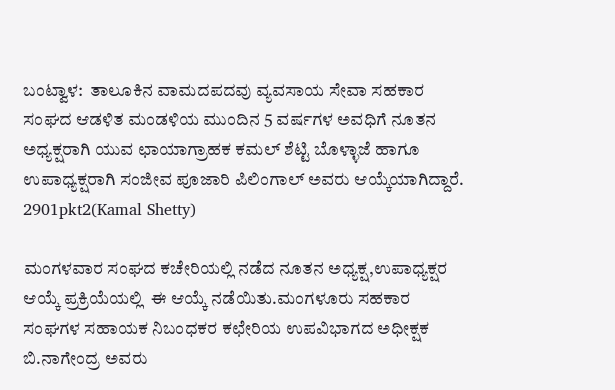ಬಂಟ್ವಾಳ:  ತಾಲೂಕಿನ ವಾಮದಪದವು ವ್ಯವಸಾಯ ಸೇವಾ ಸಹಕಾರ ಸಂಘದ ಆಡಳಿತ ಮಂಡಳಿಯ ಮುಂದಿನ 5 ವರ್ಷಗಳ ಅವಧಿಗೆ ನೂತನ ಅಧ್ಯಕ್ಷರಾಗಿ ಯುವ ಛಾಯಾಗ್ರಾಹಕ ಕಮಲ್ ಶೆಟ್ಟಿ ಬೊಳ್ಳಾಜೆ ಹಾಗೂ ಉಪಾಧ್ಯಕ್ಷರಾಗಿ ಸಂಜೀವ ಪೂಜಾರಿ ಪಿಲಿಂಗಾಲ್ ಅವರು ಆಯ್ಕೆಯಾಗಿದ್ದಾರೆ.
2901pkt2(Kamal Shetty)

ಮಂಗಳವಾರ ಸಂಘದ ಕಚೇರಿಯಲ್ಲಿ ನಡೆದ ನೂತನ ಅಧ್ಯಕ್ಷ,ಉಪಾಧ್ಯಕ್ಷರ ಆಯ್ಕೆ ಪ್ರಕ್ರಿಯೆಯಲ್ಲಿ  ಈ ಆಯ್ಕೆ ನಡೆಯಿತು.ಮಂಗಳೂರು ಸಹಕಾರ ಸಂಘಗಳ ಸಹಾಯಕ ನಿಬಂಧಕರ ಕಛೇರಿಯ ಉಪವಿಭಾಗದ ಅಧೀಕ್ಷಕ ಬಿ.ನಾಗೇಂದ್ರ ಅವರು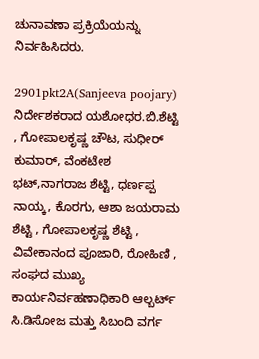ಚುನಾವಣಾ ಪ್ರಕ್ರಿಯೆಯನ್ನು ನಿರ್ವಹಿಸಿದರು.

2901pkt2A(Sanjeeva poojary)
ನಿರ್ದೇಶಕರಾದ ಯಶೋಧರ.ಬಿ.ಶೆಟ್ಟಿ , ಗೋಪಾಲಕೃಷ್ಣ ಚೌಟ, ಸುಧೀರ್ ಕುಮಾರ್, ವೆಂಕಟೇಶ ಭಟ್,ನಾಗರಾಜ ಶೆಟ್ಟಿ, ಧರ್ಣಪ್ಪ ನಾಯ್ಕ, ಕೊರಗು, ಆಶಾ ಜಯರಾಮ ಶೆಟ್ಟಿ , ಗೋಪಾಲಕೃಷ್ಣ ಶೆಟ್ಟಿ , ವಿವೇಕಾನಂದ ಪೂಜಾರಿ, ರೋಹಿಣಿ , ಸಂಘದ ಮುಖ್ಯ ಕಾರ್ಯನಿರ್ವಹಣಾಧಿಕಾರಿ ಆಲ್ಬರ್ಟ್ ಸಿ.ಡಿಸೋಜ ಮತ್ತು ಸಿಬಂದಿ ವರ್ಗ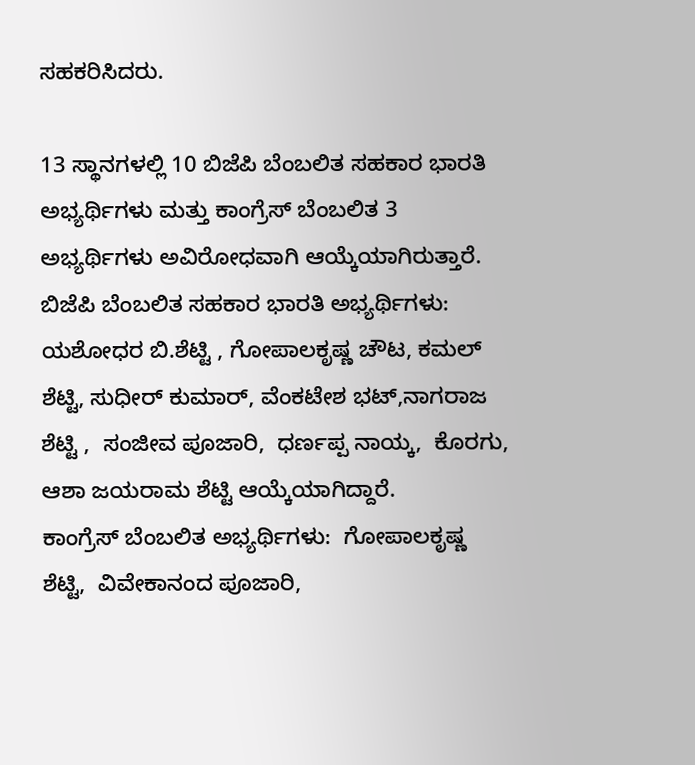ಸಹಕರಿಸಿದರು.

13 ಸ್ಥಾನಗಳಲ್ಲಿ 10 ಬಿಜೆಪಿ ಬೆಂಬಲಿತ ಸಹಕಾರ ಭಾರತಿ ಅಭ್ಯರ್ಥಿಗಳು ಮತ್ತು ಕಾಂಗ್ರೆಸ್ ಬೆಂಬಲಿತ 3 ಅಭ್ಯರ್ಥಿಗಳು ಅವಿರೋಧವಾಗಿ ಆಯ್ಕೆಯಾಗಿರುತ್ತಾರೆ.
ಬಿಜೆಪಿ ಬೆಂಬಲಿತ ಸಹಕಾರ ಭಾರತಿ ಅಭ್ಯರ್ಥಿಗಳು: ಯಶೋಧರ ಬಿ.ಶೆಟ್ಟಿ , ಗೋಪಾಲಕೃಷ್ಣ ಚೌಟ, ಕಮಲ್ ಶೆಟ್ಟಿ, ಸುಧೀರ್ ಕುಮಾರ್, ವೆಂಕಟೇಶ ಭಟ್,ನಾಗರಾಜ ಶೆಟ್ಟಿ ,  ಸಂಜೀವ ಪೂಜಾರಿ,  ಧರ್ಣಪ್ಪ ನಾಯ್ಕ,  ಕೊರಗು, ಆಶಾ ಜಯರಾಮ ಶೆಟ್ಟಿ ಆಯ್ಕೆಯಾಗಿದ್ದಾರೆ.
ಕಾಂಗ್ರೆಸ್ ಬೆಂಬಲಿತ ಅಭ್ಯರ್ಥಿಗಳು:  ಗೋಪಾಲಕೃಷ್ಣ ಶೆಟ್ಟಿ,  ವಿವೇಕಾನಂದ ಪೂಜಾರಿ,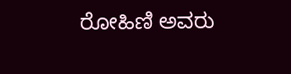ರೋಹಿಣಿ ಅವರು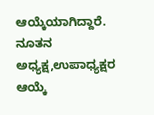ಆಯ್ಕೆಯಾಗಿದ್ದಾರೆ. ನೂತನ ಅಧ್ಯಕ್ಷ,ಉಪಾಧ್ಯಕ್ಷರ ಆಯ್ಕೆ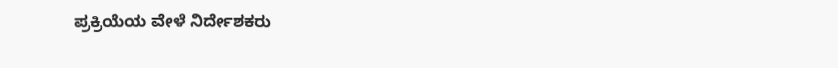ಪ್ರಕ್ರಿಯೆಯ ವೇಳೆ ನಿರ್ದೇಶಕರು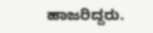ಹಾಜರಿದ್ದರು.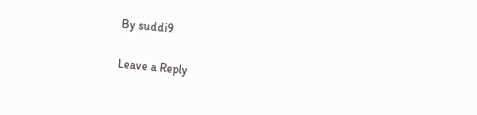By suddi9

Leave a Reply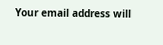Your email address will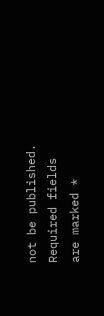not be published. Required fields are marked *